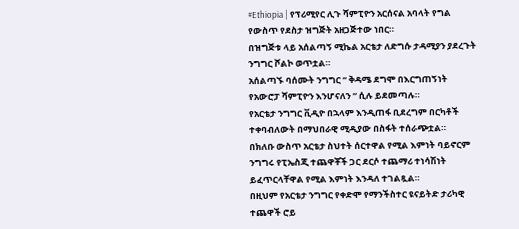#Ethiopia | የፕሪሚየር ሊጉ ሻምፒዮን አርሰናል አባላት የግል የውስጥ የደስታ ዝግጅት አዘጋጅተው ነበር።
በዝግጅቱ ላይ አሰልጣኝ ሚኬል አርቴታ ለድግሱ ታዳሚያን ያደረጉት ንግግር ሾልኮ ወጥቷል።
አሰልጣኙ ባሰሙት ንግግር “ ቅዳሜ ደግሞ በእርግጠኝነት የአውሮፓ ሻምፒዮን እንሆናለን “ ሲሉ ይደመጣሉ።
የአርቴታ ንግግር ቪዲዮ በኋላም እንዲጠፋ ቢደረግም በርካቶች ተቀባብለውት በማህበራዊ ሚዲያው በስፋት ተሰራጭቷል።
በክለቡ ውስጥ አርቴታ ስህተት ሰርተዋል የሚል እምነት ባይኖርም ንግግሩ የፒኤስጂ ተጨዋቾች ጋር ደርሶ ተጨማሪ ተነሳሽነት ይፈጥርላቸዋል የሚል እምነት እንዳለ ተገልጿል።
በዚህም የአርቴታ ንግግር የቀድሞ የማንችስተር ዩናይትድ ታሪካዊ ተጨዋች ሮይ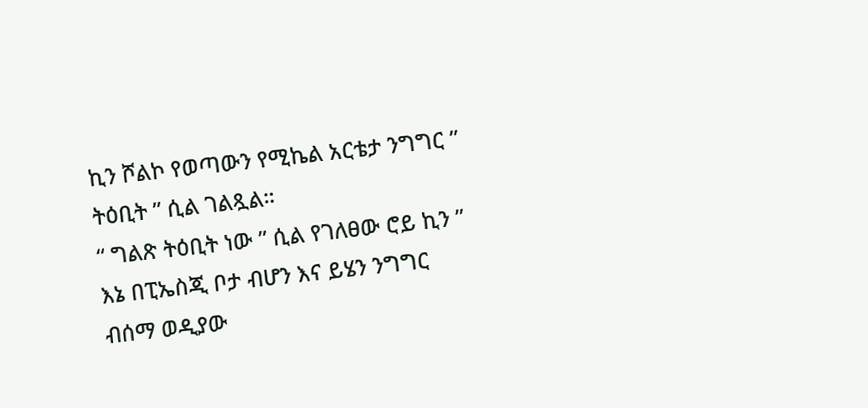ኪን ሾልኮ የወጣውን የሚኬል አርቴታ ንግግር ” ትዕቢት ” ሲል ገልጿል።
“ ግልጽ ትዕቢት ነው ” ሲል የገለፀው ሮይ ኪን ” እኔ በፒኤስጂ ቦታ ብሆን እና ይሄን ንግግር ብሰማ ወዲያው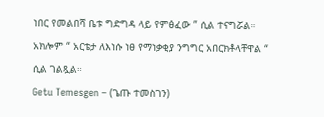ነበር የመልበሻ ቤቱ ግድግዳ ላይ የምፅፈው ” ሲል ተናግሯል።
አክሎም “ አርቴታ ለእነሱ ነፀ የማነቃቂያ ንግግር አበርክቶላቸዋል “ ሲል ገልጿል።
Getu Temesgen – (ጌጡ ተመስገን)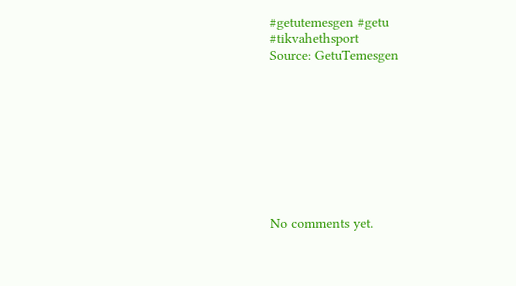#getutemesgen #getu
#tikvahethsport
Source: GetuTemesgen









No comments yet.